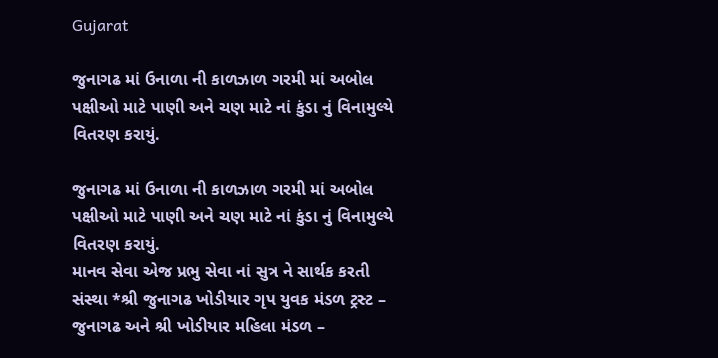Gujarat

જુનાગઢ માં ઉનાળા ની કાળઝાળ ગરમી માં અબોલ પક્ષીઓ માટે પાણી અને ચણ માટે નાં કુંડા નું વિનામુલ્યે વિતરણ કરાયું.

જુનાગઢ માં ઉનાળા ની કાળઝાળ ગરમી માં અબોલ પક્ષીઓ માટે પાણી અને ચણ માટે નાં કુંડા નું વિનામુલ્યે વિતરણ કરાયું.
માનવ સેવા એજ પ્રભુ સેવા નાં સુત્ર ને સાર્થક કરતી સંસ્થા *શ્રી જુનાગઢ ખોડીયાર ગૃપ યુવક મંડળ ટ્રસ્ટ – જુનાગઢ અને શ્રી ખોડીયાર મહિલા મંડળ –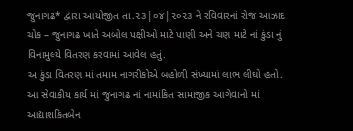જુનાગઢ* દ્વારા આયોજીત તા.૨૩|૦૪|૨૦૨૩ ને રવિવારનાં રોજ આઝાદ ચોક – જુનાગઢ ખાતે અબોલ પક્ષીઓ માટે પાણી અને ચણ માટે નાં કુંડા નું વિનામુલ્યે વિતરણ કરવામાં આવેલ હતું.
અ કુંડા વિતરણ માં તમામ નાગરીકોએ બહોળી સંખ્યામાં લાભ લીઘો હતો.
આ સેવાકીય કાર્ય માં જુનાગઢ નાં નામાંકિત સામાજીક આગેવાનો માં આદ્યાશકિતબેન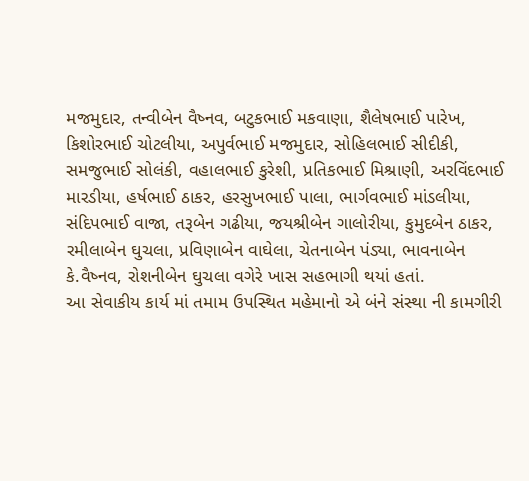મજમુદાર, તન્વીબેન વૈષ્નવ, બટુકભાઈ મકવાણા, શૈલેષભાઈ પારેખ, કિશોરભાઈ ચોટલીયા, અપુર્વભાઈ મજમુદાર, સોહિલભાઈ સીદીકી, સમજુભાઈ સોલંકી, વહાલભાઈ કુરેશી, પ્રતિકભાઈ મિશ્રાણી, અરવિંદભાઈ મારડીયા, હર્ષભાઈ ઠાકર, હરસુખભાઈ પાલા, ભાર્ગવભાઈ માંડલીયા, સંદિપભાઈ વાજા, તરૂબેન ગઢીયા, જયશ્રીબેન ગાલોરીયા, કુમુદબેન ઠાકર, રમીલાબેન ઘુચલા, પ્રવિણાબેન વાઘેલા, ચેતનાબેન પંડ્યા, ભાવનાબેન કે.વૈષ્નવ, રોશનીબેન ઘુચલા વગેરે ખાસ સહભાગી થયાં હતાં.
આ સેવાકીય કાર્ય માં તમામ ઉપસ્થિત મહેમાનો એ બંને સંસ્થા ની કામગીરી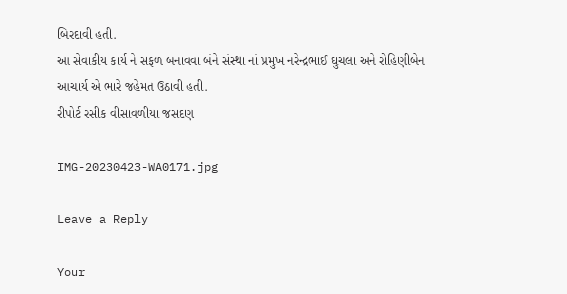બિરદાવી હતી.
આ સેવાકીય કાર્ય ને સફળ બનાવવા બંને સંસ્થા નાં પ્રમુખ નરેન્દ્રભાઈ ઘુચલા અને રોહિણીબેન આચાર્ય એ ભારે જહેમત ઉઠાવી હતી.
રીપોર્ટ રસીક વીસાવળીયા જસદણ

IMG-20230423-WA0171.jpg

Leave a Reply

Your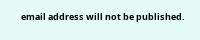email address will not be published.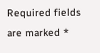Required fields are marked *